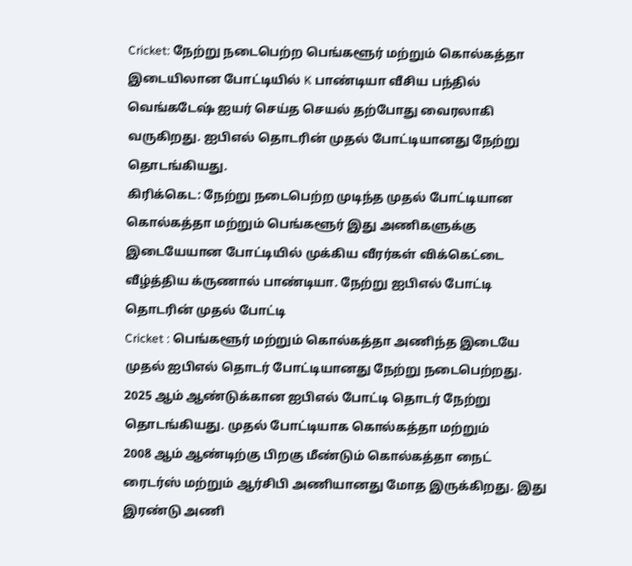Cricket: நேற்று நடைபெற்ற பெங்களூர் மற்றும் கொல்கத்தா இடையிலான போட்டியில் K பாண்டியா வீசிய பந்தில் வெங்கடேஷ் ஐயர் செய்த செயல் தற்போது வைரலாகி வருகிறது. ஐபிஎல் தொடரின் முதல் போட்டியானது நேற்று தொடங்கியது.
கிரிக்கெட: நேற்று நடைபெற்ற முடிந்த முதல் போட்டியான கொல்கத்தா மற்றும் பெங்களூர் இது அணிகளுக்கு இடையேயான போட்டியில் முக்கிய வீரர்கள் விக்கெட்டை வீழ்த்திய க்ருணால் பாண்டியா. நேற்று ஐபிஎல் போட்டி தொடரின் முதல் போட்டி
Cricket : பெங்களூர் மற்றும் கொல்கத்தா அணிந்த இடையே முதல் ஐபிஎல் தொடர் போட்டியானது நேற்று நடைபெற்றது. 2025 ஆம் ஆண்டுக்கான ஐபிஎல் போட்டி தொடர் நேற்று தொடங்கியது. முதல் போட்டியாக கொல்கத்தா மற்றும்
2008 ஆம் ஆண்டிற்கு பிறகு மீண்டும் கொல்கத்தா நைட் ரைடர்ஸ் மற்றும் ஆர்சிபி அணியானது மோத இருக்கிறது. இது இரண்டு அணி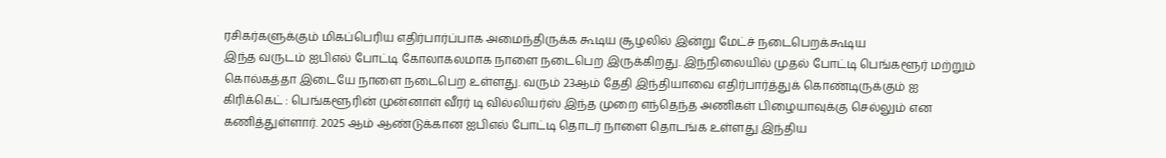ரசிகர்களுக்கும் மிகப்பெரிய எதிர்பார்ப்பாக அமைந்திருக்க கூடிய சூழலில் இன்று மேட்ச் நடைபெறக்கூடிய
இந்த வருடம் ஐபிஎல் போட்டி கோலாகலமாக நாளை நடைபெற இருக்கிறது. இந்நிலையில் முதல் போட்டி பெங்களூர் மற்றும் கொல்கத்தா இடையே நாளை நடைபெற உள்ளது. வரும் 23ஆம் தேதி இந்தியாவை எதிர்பார்த்துக் கொண்டிருக்கும் ஐ
கிரிக்கெட் : பெங்களூரின் முன்னாள் வீரர் டி வில்லியர்ஸ் இந்த முறை எந்தெந்த அணிகள் பிழையாவுக்கு செல்லும் என கணித்துள்ளார். 2025 ஆம் ஆண்டுக்கான ஐபிஎல் போட்டி தொடர் நாளை தொடங்க உள்ளது இந்திய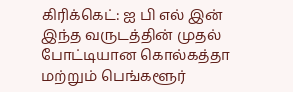கிரிக்கெட்: ஐ பி எல் இன் இந்த வருடத்தின் முதல் போட்டியான கொல்கத்தா மற்றும் பெங்களூர்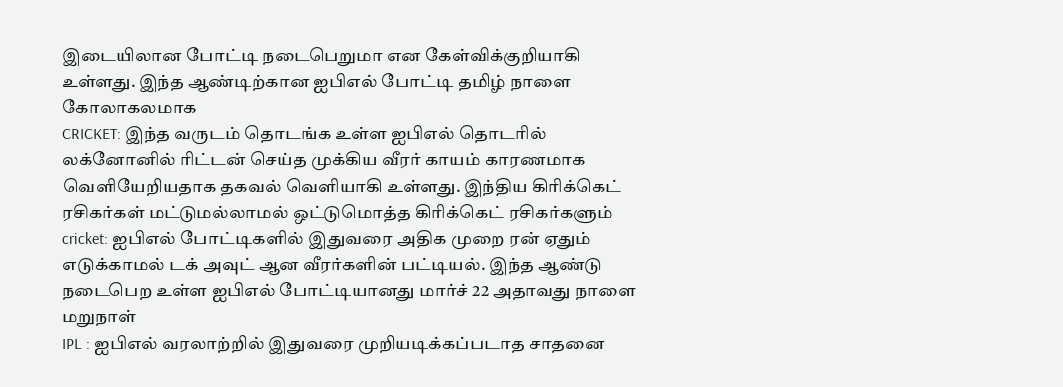இடையிலான போட்டி நடைபெறுமா என கேள்விக்குறியாகி உள்ளது. இந்த ஆண்டிற்கான ஐபிஎல் போட்டி தமிழ் நாளை கோலாகலமாக
CRICKET: இந்த வருடம் தொடங்க உள்ள ஐபிஎல் தொடரில் லக்னோனில் ரிட்டன் செய்த முக்கிய வீரர் காயம் காரணமாக வெளியேறியதாக தகவல் வெளியாகி உள்ளது. இந்திய கிரிக்கெட் ரசிகர்கள் மட்டுமல்லாமல் ஒட்டுமொத்த கிரிக்கெட் ரசிகர்களும்
cricket: ஐபிஎல் போட்டிகளில் இதுவரை அதிக முறை ரன் ஏதும் எடுக்காமல் டக் அவுட் ஆன வீரர்களின் பட்டியல். இந்த ஆண்டு நடைபெற உள்ள ஐபிஎல் போட்டியானது மார்ச் 22 அதாவது நாளை மறுநாள்
IPL : ஐபிஎல் வரலாற்றில் இதுவரை முறியடிக்கப்படாத சாதனை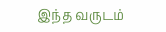இந்த வருடம்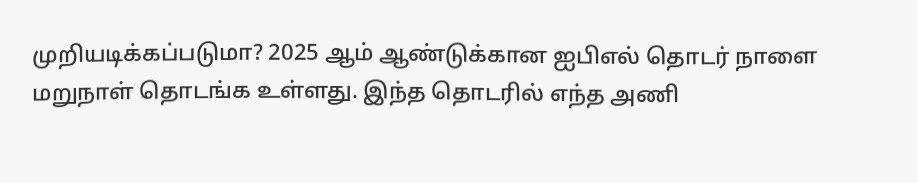முறியடிக்கப்படுமா? 2025 ஆம் ஆண்டுக்கான ஐபிஎல் தொடர் நாளை மறுநாள் தொடங்க உள்ளது. இந்த தொடரில் எந்த அணி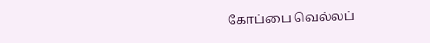கோப்பை வெல்லப்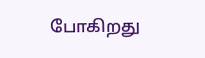போகிறது